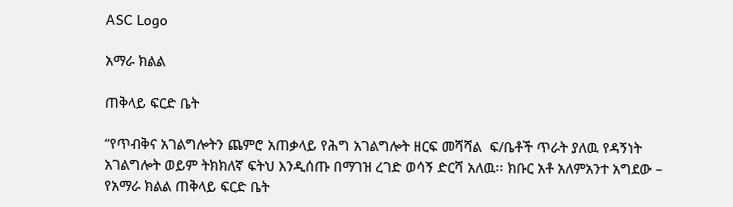ASC Logo

አማራ ክልል

ጠቅላይ ፍርድ ቤት

“የጥብቅና አገልግሎትን ጨምሮ አጠቃላይ የሕግ አገልግሎት ዘርፍ መሻሻል  ፍ/ቤቶች ጥራት ያለዉ የዳኝነት አገልግሎት ወይም ትክክለኛ ፍትህ እንዲሰጡ በማገዝ ረገድ ወሳኝ ድርሻ አለዉ፡፡ ክቡር አቶ አለምአንተ አግደው – የአማራ ክልል ጠቅላይ ፍርድ ቤት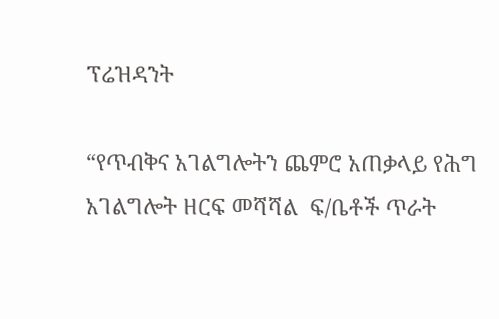ፕሬዝዳንት

“የጥብቅና አገልግሎትን ጨምሮ አጠቃላይ የሕግ አገልግሎት ዘርፍ መሻሻል  ፍ/ቤቶች ጥራት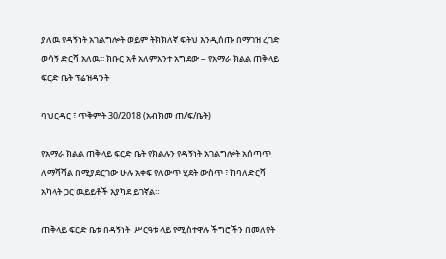ያለዉ የዳኝነት አገልግሎት ወይም ትክክለኛ ፍትህ እንዲሰጡ በማገዝ ረገድ ወሳኝ ድርሻ አለዉ፡፡ ክቡር አቶ አለምአንተ አግደው – የአማራ ክልል ጠቅላይ ፍርድ ቤት ፕሬዝዳንት

ባህርዳር ፣ ጥቅምት 30/2018 (አብክመ ጠ/ፍ/ቤት)

የአማራ ክልል ጠቅላይ ፍርድ ቤት የክልሉን የዳኝነት አገልግሎት አሰጣጥ ለማሻሻል በሚያደርገው ሁሉ አቀፍ የለውጥ ሂደት ውስጥ ፣ ከባለድርሻ አካላት ጋር ዉይይቶች እያካደ ይገኛል።

ጠቅላይ ፍርድ ቤቱ በዳኝነት  ሥርዓቱ ላይ የሚስተዋሉ ችግሮችን በመለየት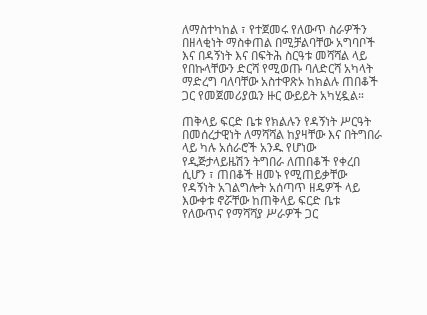ለማስተካከል ፣ የተጀመሩ የለውጥ ስራዎችን በዘላቂነት ማስቀጠል በሚቻልባቸው አግባቦች እና በዳኝነት እና በፍትሕ ስርዓቱ መሻሻል ላይ የበኩላቸውን ድርሻ የሚወጡ ባለድርሻ አካላት ማድረግ ባለባቸው አስተዋጽኦ ከክልሉ ጠበቆች ጋር የመጀመሪያዉን ዙር ውይይት አካሂዷል።

ጠቅላይ ፍርድ ቤቱ የክልሉን የዳኝነት ሥርዓት በመሰረታዊነት ለማሻሻል ከያዛቸው እና በትግበራ ላይ ካሉ አሰራሮች አንዱ የሆነው የዲጅታላይዜሽን ትግበራ ለጠበቆች የቀረበ ሲሆን ፣ ጠበቆች ዘመኑ የሚጠይቃቸው የዳኝነት አገልግሎት አሰጣጥ ዘዴዎች ላይ እውቀቱ ኖሯቸው ከጠቅላይ ፍርድ ቤቱ የለውጥና የማሻሻያ ሥራዎች ጋር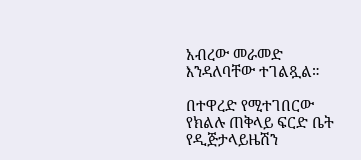አብረው መራመድ እንዳለባቸው ተገልጿል።

በተዋረድ የሚተገበርው የክልሉ ጠቅላይ ፍርድ ቤት የዲጅታላይዜሽን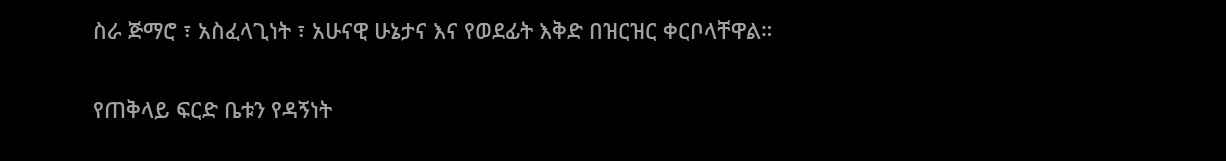ስራ ጅማሮ ፣ አስፈላጊነት ፣ አሁናዊ ሁኔታና እና የወደፊት እቅድ በዝርዝር ቀርቦላቸዋል።

የጠቅላይ ፍርድ ቤቱን የዳኝነት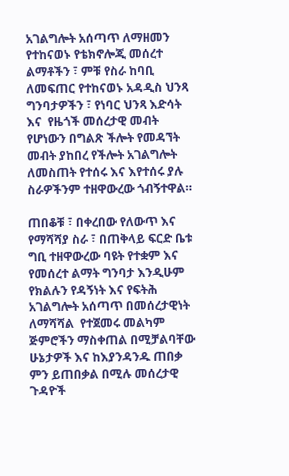አገልግሎት አሰጣጥ ለማዘመን የተከናወኑ የቴክኖሎጂ መሰረተ ልማቶችን ፣ ምቹ የስራ ከባቢ ለመፍጠር የተከናወኑ አዳዲስ ህንጻ ግንባታዎችን ፣ የነባር ህንጻ እድሳት እና  የዜጎች መሰረታዊ መብት የሆነውን በግልጽ ችሎት የመዳኘት መብት ያከበረ የችሎት አገልግሎት ለመስጠት የተሰሩ እና እየተሰሩ ያሉ ስራዎችንም ተዘዋውረው ጎብኝተዋል።

ጠበቆቹ ፣ በቀረበው የለውጥ እና የማሻሻያ ስራ ፣ በጠቅላይ ፍርድ ቤቱ ግቢ ተዘዋውረው ባዩት የተቋም እና የመሰረተ ልማት ግንባታ እንዲሁም  የክልሉን የዳኝነት እና የፍትሕ አገልግሎት አሰጣጥ በመሰረታዊነት ለማሻሻል  የተጀመሩ መልካም ጅምሮችን ማስቀጠል በሚቻልባቸው ሁኔታዎች እና ከእያንዳንዱ ጠበቃ ምን ይጠበቃል በሚሉ መሰረታዊ ጉዳዮች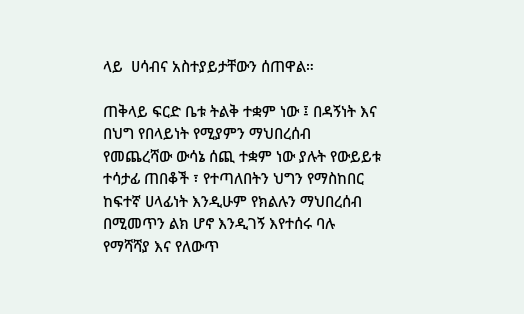ላይ  ሀሳብና አስተያይታቸውን ሰጠዋል።

ጠቅላይ ፍርድ ቤቱ ትልቅ ተቋም ነው ፤ በዳኝነት እና በህግ የበላይነት የሚያምን ማህበረሰብ የመጨረሻው ውሳኔ ሰጪ ተቋም ነው ያሉት የውይይቱ ተሳታፊ ጠበቆች ፣ የተጣለበትን ህግን የማስከበር ከፍተኛ ሀላፊነት እንዲሁም የክልሉን ማህበረሰብ በሚመጥን ልክ ሆኖ እንዲገኝ እየተሰሩ ባሉ  የማሻሻያ እና የለውጥ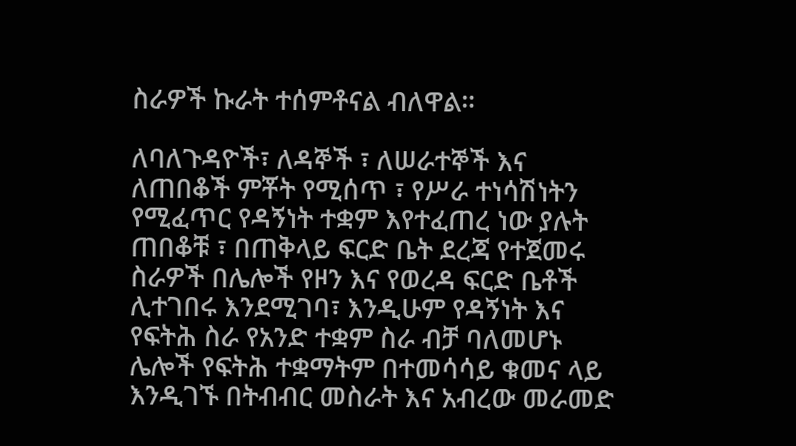ስራዎች ኩራት ተሰምቶናል ብለዋል።

ለባለጉዳዮች፣ ለዳኞች ፣ ለሠራተኞች እና ለጠበቆች ምቾት የሚሰጥ ፣ የሥራ ተነሳሽነትን የሚፈጥር የዳኝነት ተቋም እየተፈጠረ ነው ያሉት ጠበቆቹ ፣ በጠቅላይ ፍርድ ቤት ደረጃ የተጀመሩ ስራዎች በሌሎች የዞን እና የወረዳ ፍርድ ቤቶች ሊተገበሩ እንደሚገባ፣ እንዲሁም የዳኝነት እና የፍትሕ ስራ የአንድ ተቋም ስራ ብቻ ባለመሆኑ ሌሎች የፍትሕ ተቋማትም በተመሳሳይ ቁመና ላይ እንዲገኙ በትብብር መስራት እና አብረው መራመድ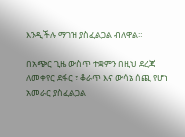እንዲችሉ ማገዝ ያስፈልጋል ብለዋል።

በአጭር ጊዜ ውስጥ ተቋምን በዚህ ደረጃ ለመቀየር ደፋር ፣ ቆራጥ እና ውሳኔ ሰጪ የሆነ አመራር ያስፈልጋል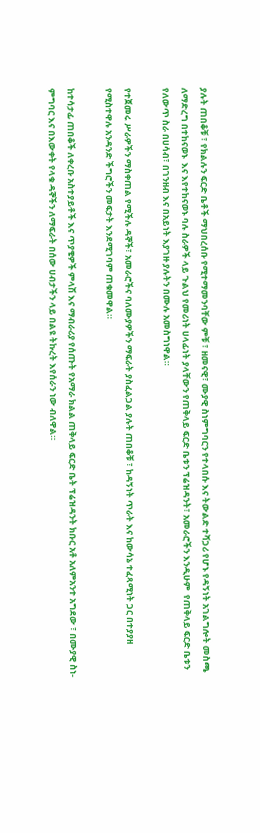ያሉት ጠበቆቹ ፣ የክልሉን ፍርድ ቤቶች ማህበረሰቡ የሚተማመንባቸው ምቹ ፣ ዘመናዊ፣ ሙያዊ ስነምግባርን የተላበሱ እና ትውልድ ተሻጋሪ የሆኑ የዳኝነት አገልግሎት መስጫ  ለማድረግ በተከናወኑ  እና እየተከናወኑ ባሉ ስራዎች ላይ ጉልህ የመሪነት ሀላፊነት ያላቸውን የጠቅላይ ፍርድ ቤቱን ፕሬዝዳንት፣ አመራሮችን እንዲሁም  የጠቅላይ ፍርድ ቤቱን የለውጥ ስራ በሀሳብ፣ በገንዘብ እና በአይነት እያገዙ ያሉትን በሙሉ አመስግነዋል።

የተጀመሩ ሥራዎችን ማስቀጠል የሚችሉ ዳኞች፣ አመራሮችና ባለሙያዎችን ማፍራት ያስፈልጋል ያሉት ጠበቆቹ ፣ ከዳኝነት ጥራት እና ከውሳኔ ተፈጻሚነት ጋር በተያያዘ የሚስተዋሉ አንዳንድ ችግሮችን መፍታት እንደሚገባም ጠቁመዋል።

ከተሳታፊ ጠበቆች ለቀረቡ አስተያይቶች እና ጥያቄዎች ምላሽ እና ማብራሪያ የሰጡት የአማራ ክልል ጠቅላይ ፍርድ ቤት ፕሬዝዳንት ክቡር አቶ አለምአንተ አግደው ፣ በሙያዊ ስነ-ምግባር እና በእውቀት የላቁ ዳኞችን ለማፍራት በሰው ሀብታችን ላይ በልዩ ትኩረት እየሰራን ነው ብለዋል።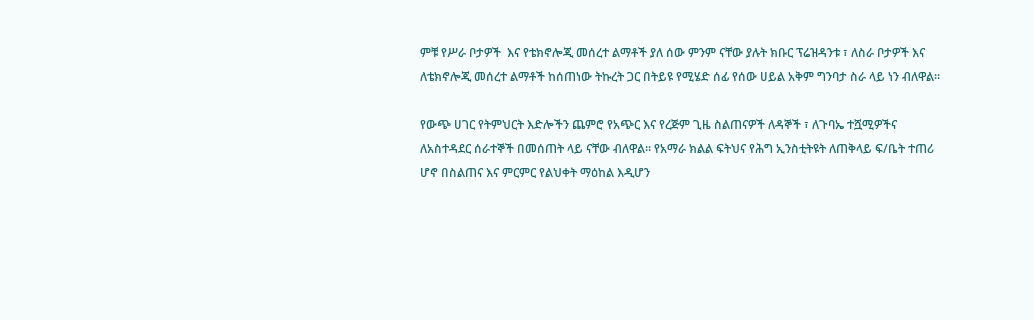ምቹ የሥራ ቦታዎች  እና የቴክኖሎጂ መሰረተ ልማቶች ያለ ሰው ምንም ናቸው ያሉት ክቡር ፕሬዝዳንቱ ፣ ለስራ ቦታዎች እና ለቴክኖሎጂ መሰረተ ልማቶች ከሰጠነው ትኩረት ጋር በትይዩ የሚሄድ ሰፊ የሰው ሀይል አቅም ግንባታ ስራ ላይ ነን ብለዋል።

የውጭ ሀገር የትምህርት እድሎችን ጨምሮ የአጭር እና የረጅም ጊዜ ስልጠናዎች ለዳኞች ፣ ለጉባኤ ተሿሚዎችና ለአስተዳደር ሰራተኞች በመሰጠት ላይ ናቸው ብለዋል። የአማራ ክልል ፍትህና የሕግ ኢንስቲትዩት ለጠቅላይ ፍ/ቤት ተጠሪ ሆኖ በስልጠና እና ምርምር የልህቀት ማዕከል እዲሆን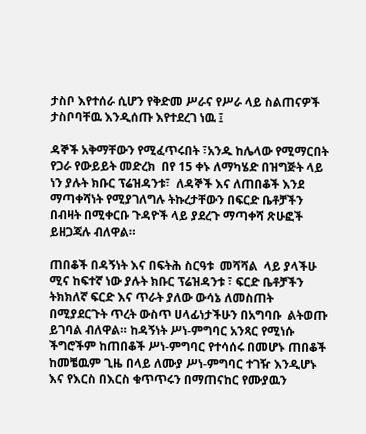ታስቦ እየተሰራ ሲሆን የቅድመ ሥራና የሥራ ላይ ስልጠናዎች ታስቦባቸዉ እንዲሰጡ እየተደረገ ነዉ ፤

ዳኞች አቅማቸውን የሚፈጥሩበት ፣አንዱ ከሌላው የሚማርበት የጋራ የውይይት መድረክ  በየ 15 ቀኑ ለማካሄድ በዝግጅት ላይ ነን ያሉት ክቡር ፕሬዝዳንቱ፣  ለዳኞች እና ለጠበቆች እንደ ማጣቀሻነት የሚያገለግሉ ትኩረታቸውን በፍርድ ቤቶቻችን በብዛት በሚቀርቡ ጉዳዮች ላይ ያደረጉ ማጣቀሻ ጽሁፎች ይዘጋጃሉ ብለዋል።

ጠበቆች በዳኝነት እና በፍትሕ ስርዓቱ  መሻሻል  ላይ ያላችሁ  ሚና ከፍተኛ ነው ያሉት ክቡር ፕሬዝዳንቱ ፣ ፍርድ ቤቶቻችን ትክክለኛ ፍርድ እና ጥራት ያለው ውሳኔ ለመስጠት በሚያደርጉት ጥረት ውስጥ ሀላፊነታችሁን በአግባቡ  ልትወጡ ይገባል ብለዋል። ከዳኝነት ሥነ-ምግባር አንጻር የሚነሱ ችግሮችም ከጠበቆች ሥነ-ምግባር የተሳሰሩ በመሆኑ ጠበቆች ከመቼዉም ጊዜ በላይ ለሙያ ሥነ-ምግባር ተገዥ እንዲሆኑ እና የእርስ በእርስ ቁጥጥሩን በማጠናከር የሙያዉን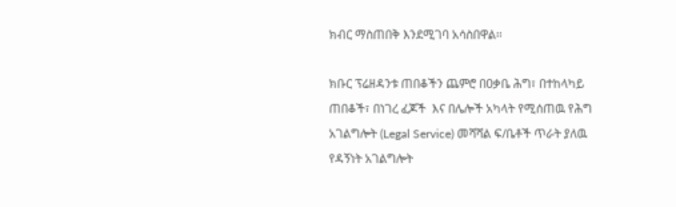ክብር ማስጠበቅ እንደሚገባ አሳስበዋል፡፡

ክቡር ፕሬዘዳንቱ ጠበቆችን ጨምሮ በዐቃቤ ሕግ፣ በተከላካይ ጠበቆች፣ በነገረ ፈጆች  እና በሌሎች አካላት የሚሰጠዉ የሕግ አገልግሎት (Legal Service) መሻሻል ፍ/ቤቶች ጥራት ያለዉ የዳኝነት አገልግሎት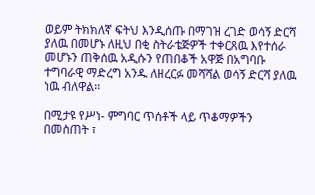ወይም ትክክለኛ ፍትህ እንዲሰጡ በማገዝ ረገድ ወሳኝ ድርሻ ያለዉ በመሆኑ ለዚህ በቂ ስትራቴጅዎች ተቀርጸዉ እየተሰራ መሆኑን ጠቅሰዉ አዲሱን የጠበቆች አዋጅ በአግባቡ ተግባራዊ ማድረግ አንዱ ለዘረርፉ መሻሻል ወሳኝ ድርሻ ያለዉ ነዉ ብለዋል፡፡

በሚታዩ የሥነ- ምግባር ጥሰቶች ላይ ጥቆማዎችን በመስጠት ፣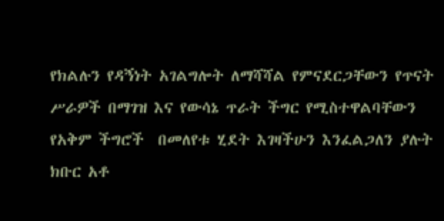የክልሉን የዳኝነት አገልግሎት ለማሻሻል የምናደርጋቸውን የጥናት ሥራዎች በማገዝ እና የውሳኔ ጥራት ችግር የሚስተዋልባቸውን የአቅም ችግሮች  በመለየቱ ሂደት እገዛችሁን እንፈልጋለን ያሉት ክቡር አቶ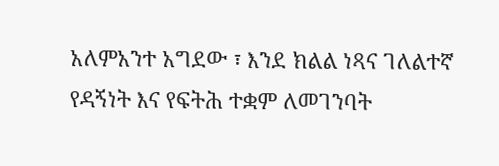አለምአንተ አግደው ፣ እንደ ክልል ነጻና ገለልተኛ የዳኝነት እና የፍትሕ ተቋም ለመገንባት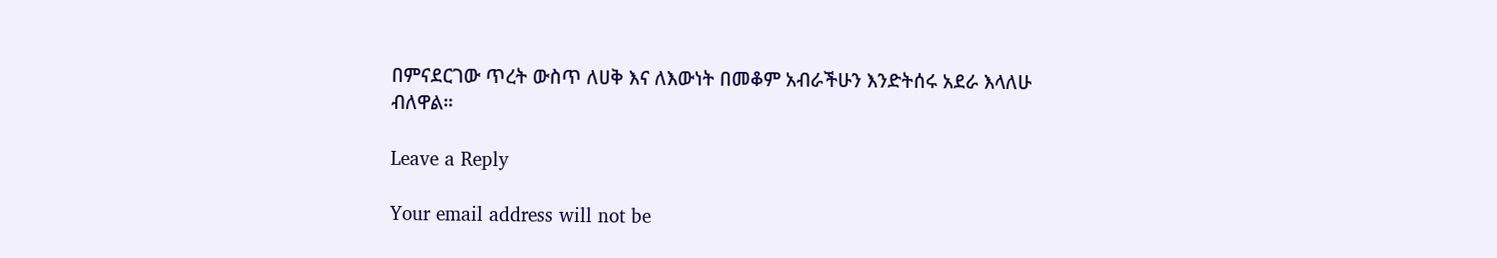በምናደርገው ጥረት ውስጥ ለሀቅ እና ለእውነት በመቆም አብራችሁን እንድትሰሩ አደራ እላለሁ ብለዋል።

Leave a Reply

Your email address will not be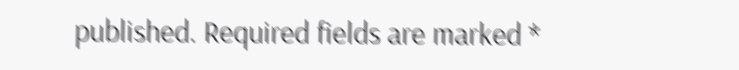published. Required fields are marked *